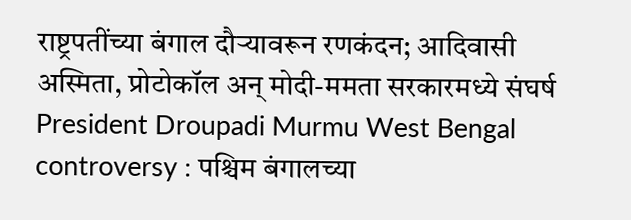राष्ट्रपतींच्या बंगाल दौऱ्यावरून रणकंदन; आदिवासी अस्मिता, प्रोटोकॉल अन् मोदी-ममता सरकारमध्ये संघर्ष
President Droupadi Murmu West Bengal controversy : पश्चिम बंगालच्या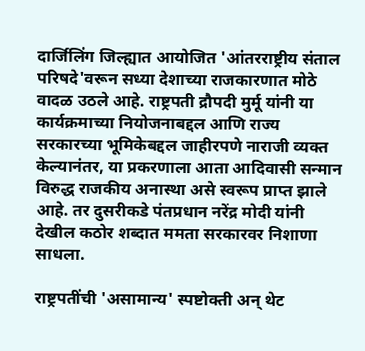दार्जिलिंग जिल्ह्यात आयोजित 'आंतरराष्ट्रीय संताल परिषदे'वरून सध्या देशाच्या राजकारणात मोठे वादळ उठले आहे. राष्ट्रपती द्रौपदी मुर्मू यांनी या कार्यक्रमाच्या नियोजनाबद्दल आणि राज्य सरकारच्या भूमिकेबद्दल जाहीरपणे नाराजी व्यक्त केल्यानंतर, या प्रकरणाला आता आदिवासी सन्मान विरुद्ध राजकीय अनास्था असे स्वरूप प्राप्त झाले आहे. तर दुसरीकडे पंतप्रधान नरेंद्र मोदी यांनी देखील कठोर शब्दात ममता सरकारवर निशाणा साधला.

राष्ट्रपतींची 'असामान्य' स्पष्टोक्ती अन् थेट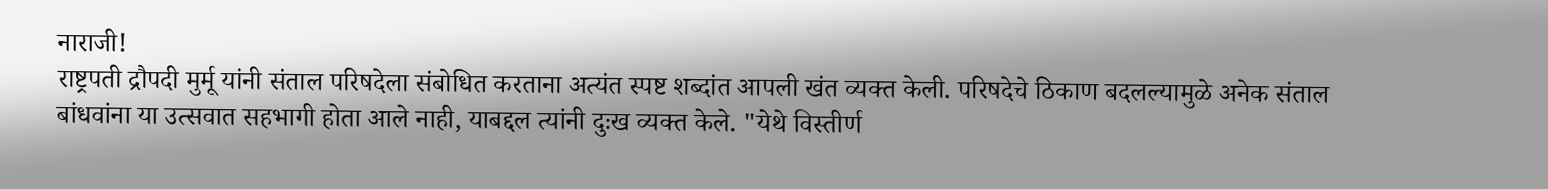नाराजी!
राष्ट्रपती द्रौपदी मुर्मू यांनी संताल परिषदेला संबोधित करताना अत्यंत स्पष्ट शब्दांत आपली खंत व्यक्त केली. परिषदेचे ठिकाण बदलल्यामुळे अनेक संताल बांधवांना या उत्सवात सहभागी होता आले नाही, याबद्दल त्यांनी दुःख व्यक्त केले. "येथे विस्तीर्ण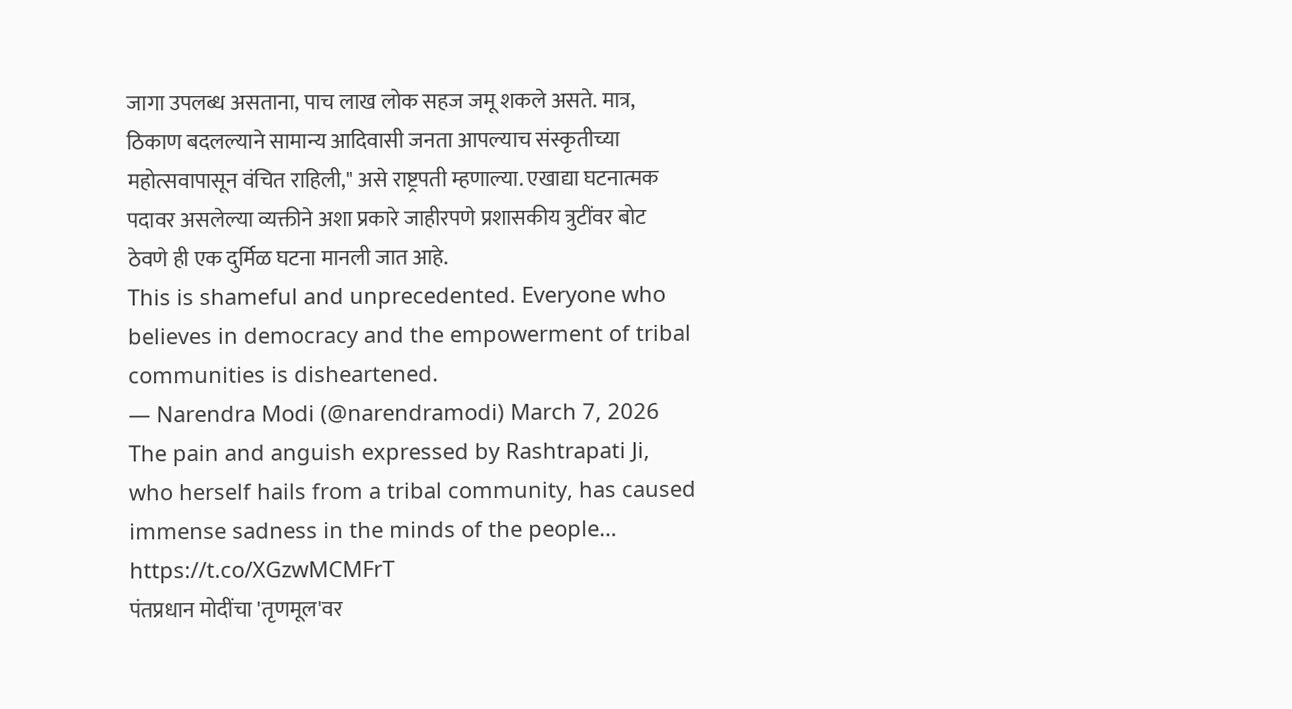जागा उपलब्ध असताना, पाच लाख लोक सहज जमू शकले असते. मात्र, ठिकाण बदलल्याने सामान्य आदिवासी जनता आपल्याच संस्कृतीच्या महोत्सवापासून वंचित राहिली," असे राष्ट्रपती म्हणाल्या. एखाद्या घटनात्मक पदावर असलेल्या व्यक्तीने अशा प्रकारे जाहीरपणे प्रशासकीय त्रुटींवर बोट ठेवणे ही एक दुर्मिळ घटना मानली जात आहे.
This is shameful and unprecedented. Everyone who believes in democracy and the empowerment of tribal communities is disheartened.
— Narendra Modi (@narendramodi) March 7, 2026
The pain and anguish expressed by Rashtrapati Ji, who herself hails from a tribal community, has caused immense sadness in the minds of the people… https://t.co/XGzwMCMFrT
पंतप्रधान मोदींचा 'तृणमूल'वर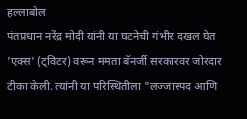हल्लाबोल
पंतप्रधान नरेंद्र मोदी यांनी या घटनेची गंभीर दखल घेत 'एक्स' (ट्विटर) वरून ममता बॅनर्जी सरकारवर जोरदार टीका केली. त्यांनी या परिस्थितीला "लज्जास्पद आणि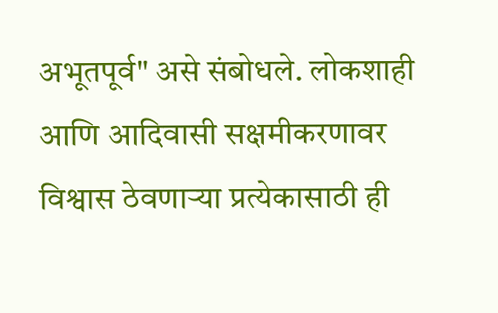अभूतपूर्व" असे संबोधले. लोकशाही आणि आदिवासी सक्षमीकरणावर विश्वास ठेवणाऱ्या प्रत्येकासाठी ही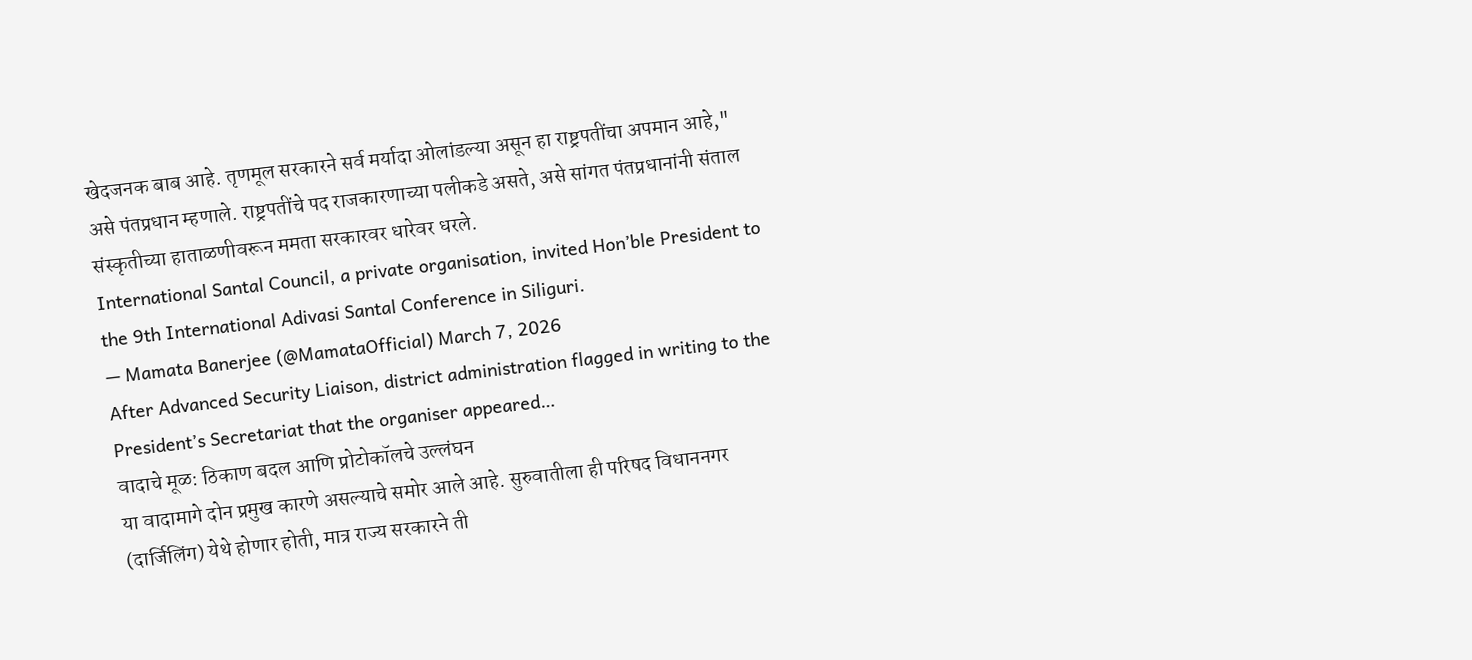खेदजनक बाब आहे. तृणमूल सरकारने सर्व मर्यादा ओलांडल्या असून हा राष्ट्रपतींचा अपमान आहे," असे पंतप्रधान म्हणाले. राष्ट्रपतींचे पद राजकारणाच्या पलीकडे असते, असे सांगत पंतप्रधानांनी संताल संस्कृतीच्या हाताळणीवरून ममता सरकारवर धारेवर धरले.
International Santal Council, a private organisation, invited Hon’ble President to the 9th International Adivasi Santal Conference in Siliguri.
— Mamata Banerjee (@MamataOfficial) March 7, 2026
After Advanced Security Liaison, district administration flagged in writing to the President’s Secretariat that the organiser appeared…
वादाचे मूळ: ठिकाण बदल आणि प्रोटोकॉलचे उल्लंघन
या वादामागे दोन प्रमुख कारणे असल्याचे समोर आले आहे. सुरुवातीला ही परिषद विधाननगर (दार्जिलिंग) येथे होणार होती, मात्र राज्य सरकारने ती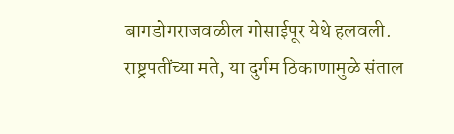बागडोगराजवळील गोसाईपूर येथे हलवली. राष्ट्रपतींच्या मते, या दुर्गम ठिकाणामुळे संताल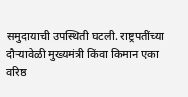समुदायाची उपस्थिती घटली. राष्ट्रपतींच्या दौऱ्यावेळी मुख्यमंत्री किंवा किमान एका वरिष्ठ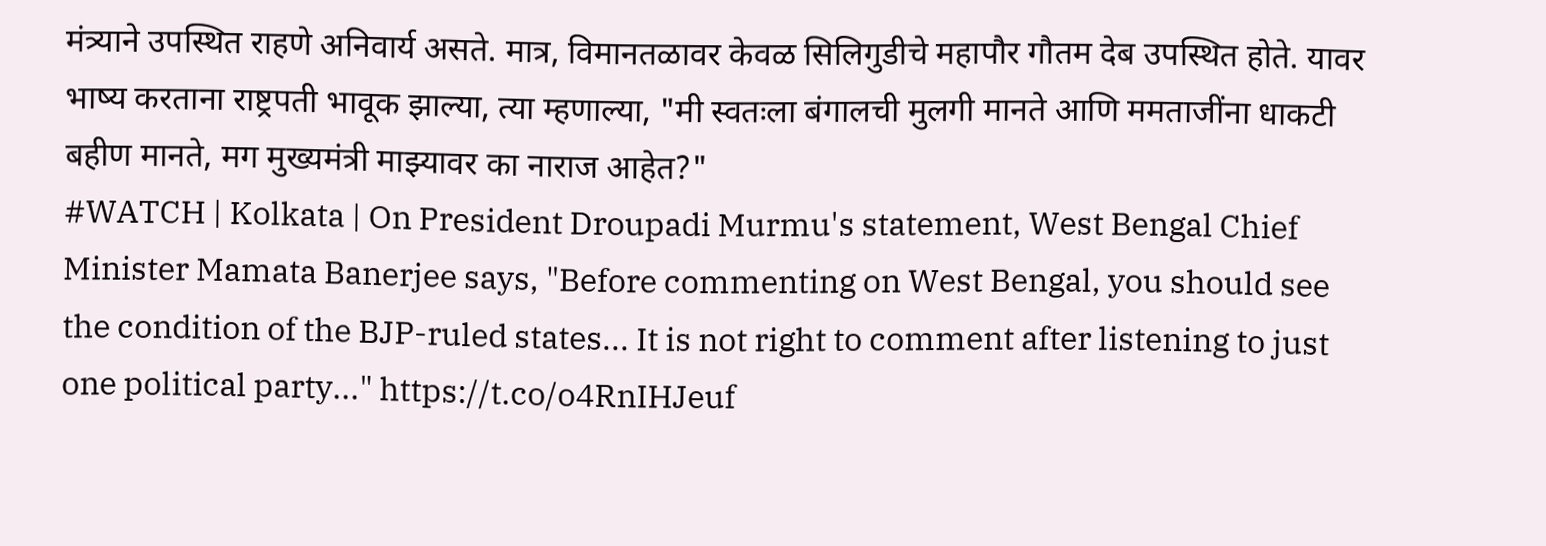मंत्र्याने उपस्थित राहणे अनिवार्य असते. मात्र, विमानतळावर केवळ सिलिगुडीचे महापौर गौतम देब उपस्थित होते. यावर भाष्य करताना राष्ट्रपती भावूक झाल्या, त्या म्हणाल्या, "मी स्वतःला बंगालची मुलगी मानते आणि ममताजींना धाकटी बहीण मानते, मग मुख्यमंत्री माझ्यावर का नाराज आहेत?"
#WATCH | Kolkata | On President Droupadi Murmu's statement, West Bengal Chief Minister Mamata Banerjee says, "Before commenting on West Bengal, you should see the condition of the BJP-ruled states... It is not right to comment after listening to just one political party..." https://t.co/o4RnIHJeuf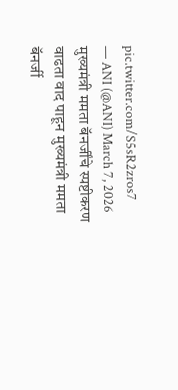pic.twitter.com/S5sR2zros7
— ANI (@ANI) March 7, 2026
मुख्यमंत्री ममता बॅनर्जींचे स्पष्टीकरण
वाढता वाद पाहून मुख्यमंत्री ममता बॅनर्जी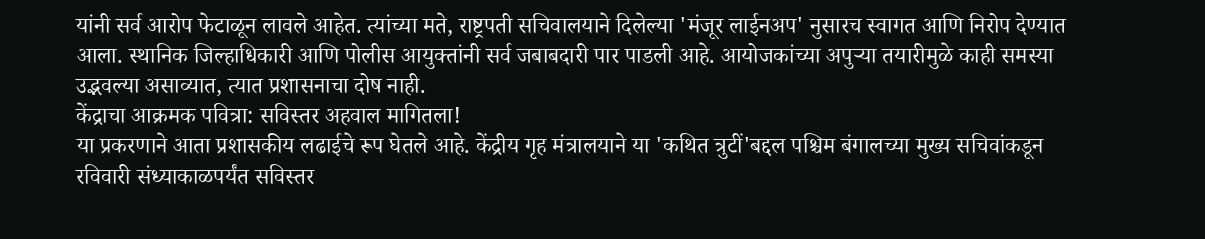यांनी सर्व आरोप फेटाळून लावले आहेत. त्यांच्या मते, राष्ट्रपती सचिवालयाने दिलेल्या 'मंजूर लाईनअप' नुसारच स्वागत आणि निरोप देण्यात आला. स्थानिक जिल्हाधिकारी आणि पोलीस आयुक्तांनी सर्व जबाबदारी पार पाडली आहे. आयोजकांच्या अपुऱ्या तयारीमुळे काही समस्या उद्भवल्या असाव्यात, त्यात प्रशासनाचा दोष नाही.
केंद्राचा आक्रमक पवित्रा: सविस्तर अहवाल मागितला!
या प्रकरणाने आता प्रशासकीय लढाईचे रूप घेतले आहे. केंद्रीय गृह मंत्रालयाने या 'कथित त्रुटीं'बद्दल पश्चिम बंगालच्या मुख्य सचिवांकडून रविवारी संध्याकाळपर्यंत सविस्तर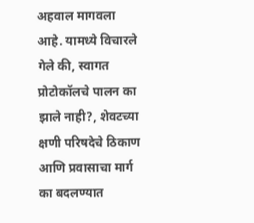अहवाल मागवला आहे. यामध्ये विचारले गेले की, स्वागत प्रोटोकॉलचे पालन का झाले नाही?, शेवटच्या क्षणी परिषदेचे ठिकाण आणि प्रवासाचा मार्ग का बदलण्यात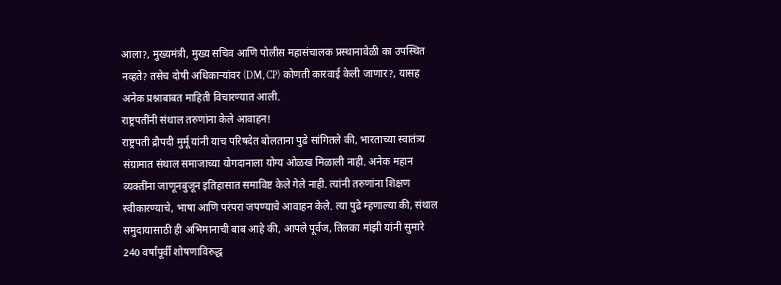आला?, मुख्यमंत्री, मुख्य सचिव आणि पोलीस महासंचालक प्रस्थानावेळी का उपस्थित नव्हते? तसेच दोषी अधिकाऱ्यांवर (DM, CP) कोणती कारवाई केली जाणार?, यासह अनेक प्रश्नाबाबत माहिती विचारण्यात आली.
राष्ट्रपतींनी संथाल तरुणांना केले आवाहन!
राष्ट्रपती द्रौपदी मुर्मू यांनी याच परिषदेत बोलताना पुढे सांगितले की, भारताच्या स्वातंत्र्य संग्रामात संथाल समाजाच्या योगदानाला योग्य ओळख मिळाली नाही. अनेक महान व्यक्तींना जाणूनबुजून इतिहासात समाविष्ट केले गेले नाही. त्यांनी तरुणांना शिक्षण स्वीकारण्याचे, भाषा आणि परंपरा जपण्याचे आवाहन केले. त्या पुढे म्हणाल्या की, संथाल समुदायासाठी ही अभिमानाची बाब आहे की, आपले पूर्वज, तिलका मांझी यांनी सुमारे 240 वर्षांपूर्वी शोषणाविरुद्ध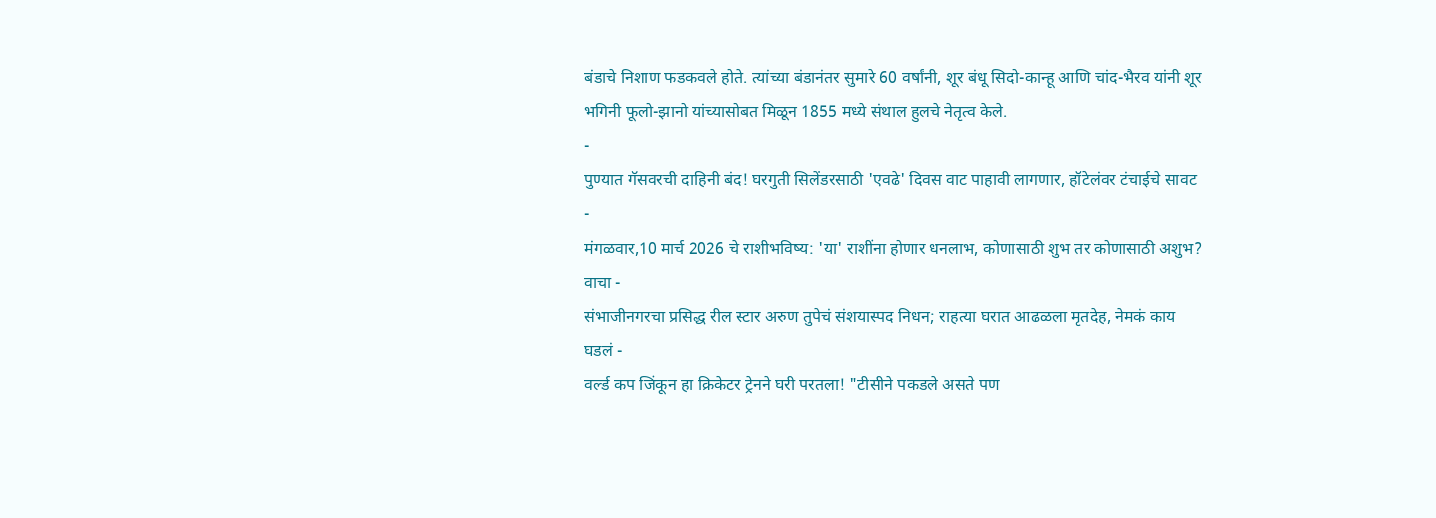बंडाचे निशाण फडकवले होते. त्यांच्या बंडानंतर सुमारे 60 वर्षांनी, शूर बंधू सिदो-कान्हू आणि चांद-भैरव यांनी शूर भगिनी फूलो-झानो यांच्यासोबत मिळून 1855 मध्ये संथाल हुलचे नेतृत्व केले.
-
पुण्यात गॅसवरची दाहिनी बंद! घरगुती सिलेंडरसाठी 'एवढे' दिवस वाट पाहावी लागणार, हॉटेलंवर टंचाईचे सावट -
मंगळवार,10 मार्च 2026 चे राशीभविष्य: 'या' राशींना होणार धनलाभ, कोणासाठी शुभ तर कोणासाठी अशुभ? वाचा -
संभाजीनगरचा प्रसिद्ध रील स्टार अरुण तुपेचं संशयास्पद निधन; राहत्या घरात आढळला मृतदेह, नेमकं काय घडलं -
वर्ल्ड कप जिंकून हा क्रिकेटर ट्रेनने घरी परतला! "टीसीने पकडले असते पण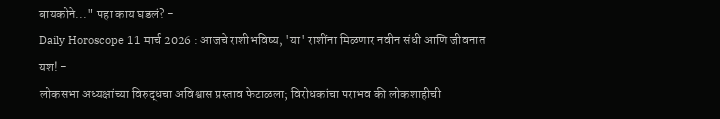बायकोने..." पहा काय घडलं? -
Daily Horoscope 11 मार्च 2026 : आजचे राशीभविष्य, 'या' राशींना मिळणार नवीन संधी आणि जीवनात यश! -
लोकसभा अध्यक्षांच्या विरुद्धचा अविश्वास प्रस्ताव फेटाळला; विरोधकांचा पराभव की लोकशाहीची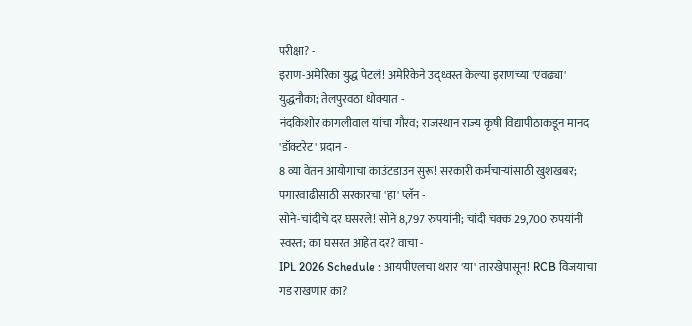परीक्षा? -
इराण-अमेरिका युद्ध पेटलं! अमेरिकेने उद्ध्वस्त केल्या इराणच्या 'एवढ्या' युद्धनौका; तेलपुरवठा धोक्यात -
नंदकिशोर कागलीवाल यांचा गौरव; राजस्थान राज्य कृषी विद्यापीठाकडून मानद 'डॉक्टरेट' प्रदान -
8 व्या वेतन आयोगाचा काउंटडाउन सुरू! सरकारी कर्मचाऱ्यांसाठी खुशखबर; पगारवाढीसाठी सरकारचा 'हा' प्लॅन -
सोने-चांदीचे दर घसरले! सोने 8,797 रुपयांनी; चांदी चक्क 29,700 रुपयांनी स्वस्त; का घसरत आहेत दर? वाचा -
IPL 2026 Schedule : आयपीएलचा थरार 'या' तारखेपासून! RCB विजयाचा गड राखणार का?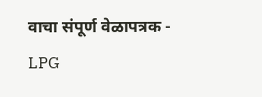वाचा संपूर्ण वेळापत्रक -
LPG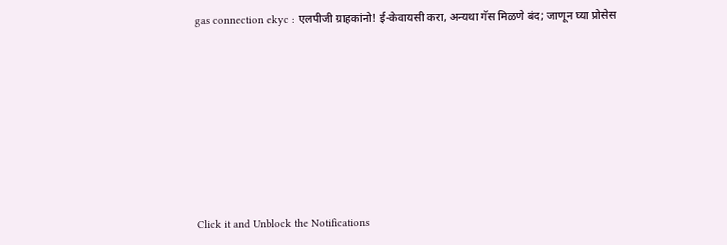gas connection ekyc : एलपीजी ग्राहकांनो! ई-केवायसी करा, अन्यथा गॅस मिळणे बंद; जाणून घ्या प्रोसेस











Click it and Unblock the Notifications